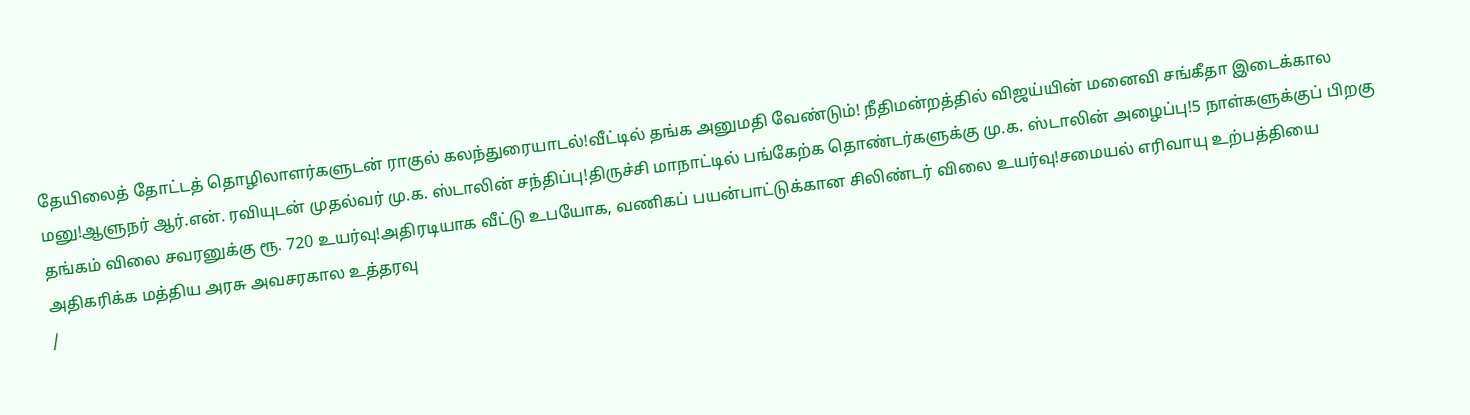தேயிலைத் தோட்டத் தொழிலாளர்களுடன் ராகுல் கலந்துரையாடல்!வீட்டில் தங்க அனுமதி வேண்டும்! நீதிமன்றத்தில் விஜய்யின் மனைவி சங்கீதா இடைக்கால மனு!ஆளுநர் ஆர்.என். ரவியுடன் முதல்வர் மு.க. ஸ்டாலின் சந்திப்பு!திருச்சி மாநாட்டில் பங்கேற்க தொண்டர்களுக்கு மு.க. ஸ்டாலின் அழைப்பு!5 நாள்களுக்குப் பிறகு தங்கம் விலை சவரனுக்கு ரூ. 720 உயர்வு!அதிரடியாக வீட்டு உபயோக, வணிகப் பயன்பாட்டுக்கான சிலிண்டர் விலை உயர்வு!சமையல் எரிவாயு உற்பத்தியை அதிகரிக்க மத்திய அரசு அவசரகால உத்தரவு
/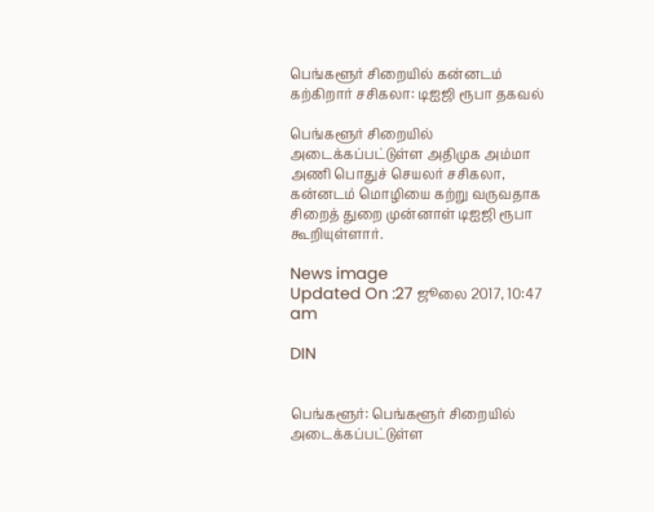பெங்களூர் சிறையில் கன்னடம் கற்கிறார் சசிகலா: டிஐஜி ரூபா தகவல்

பெங்களூர் சிறையில் அடைக்கப்பட்டுள்ள அதிமுக அம்மா அணி பொதுச் செயலர் சசிகலா, கன்னடம் மொழியை கற்று வருவதாக சிறைத் துறை முன்னாள் டிஐஜி ரூபா கூறியுள்ளார்.

News image
Updated On :27 ஜூலை 2017, 10:47 am

DIN


பெங்களூர்: பெங்களூர் சிறையில் அடைக்கப்பட்டுள்ள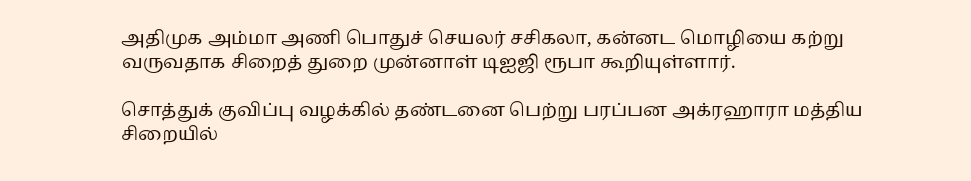அதிமுக அம்மா அணி பொதுச் செயலர் சசிகலா, கன்னட மொழியை கற்று வருவதாக சிறைத் துறை முன்னாள் டிஐஜி ரூபா கூறியுள்ளார்.

சொத்துக் குவிப்பு வழக்கில் தண்டனை பெற்று பரப்பன அக்ரஹாரா மத்திய சிறையில்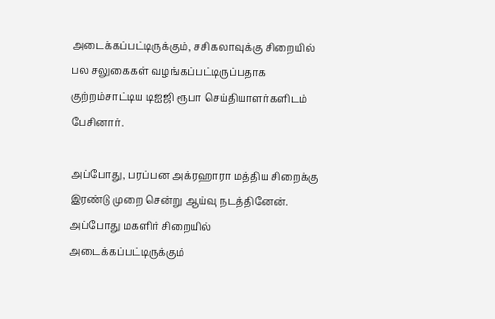அடைக்கப்பட்டிருக்கும், சசிகலாவுக்கு சிறையில் பல சலுகைகள் வழங்கப்பட்டிருப்பதாக குற்றம்சாட்டிய டிஐஜி ரூபா செய்தியாளர்களிடம் பேசினார்.

அப்போது, பரப்பன அக்ரஹாரா மத்திய சிறைக்கு இரண்டு முறை சென்று ஆய்வு நடத்தினேன். அப்போது மகளிர் சிறையில் அடைக்கப்பட்டிருக்கும்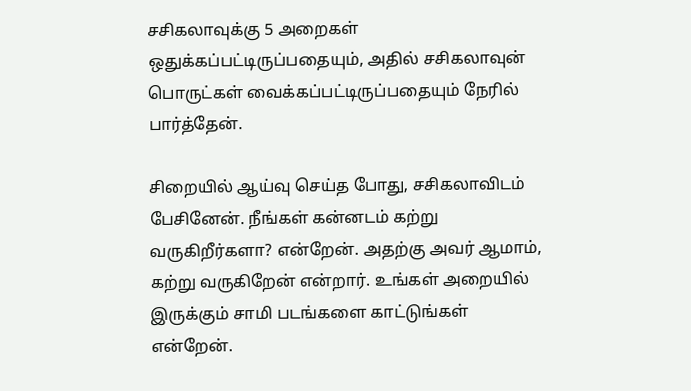சசிகலாவுக்கு 5 அறைகள் ஒதுக்கப்பட்டிருப்பதையும், அதில் சசிகலாவுன் பொருட்கள் வைக்கப்பட்டிருப்பதையும் நேரில் பார்த்தேன்.

சிறையில் ஆய்வு செய்த போது, சசிகலாவிடம் பேசினேன். நீங்கள் கன்னடம் கற்று வருகிறீர்களா? என்றேன். அதற்கு அவர் ஆமாம், கற்று வருகிறேன் என்றார். உங்கள் அறையில் இருக்கும் சாமி படங்களை காட்டுங்கள் என்றேன்.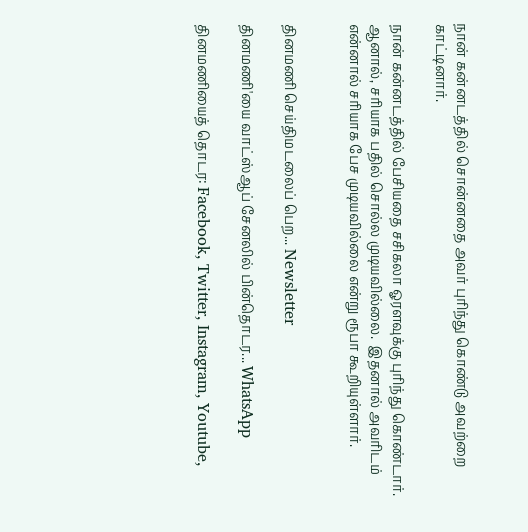நான் கன்னடத்தில் சொன்னதை அவர் புரிந்து கொண்டு அவற்றை காட்டினார்.

நான் கன்னடத்தில் பேசியதை சசிகலா ஓரளவுக்கு புரிந்து கொண்டார். ஆனால், சரியாக பதில் சொல்ல முடியவில்லை.  இதனால் அவரிடம் என்னால் சரியாக பேச முடியவில்லை என்று ரூபா கூறியுள்ளார்.


தினமணி செய்திமடலைப் பெற... Newsletter

தினமணி'யை வாட்ஸ்ஆப் சேனலில் பின்தொடர... WhatsApp

தினமணியைத் தொடர: Facebook, Twitter, Instagram, Youtube,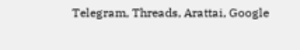Telegram, Threads, Arattai, Google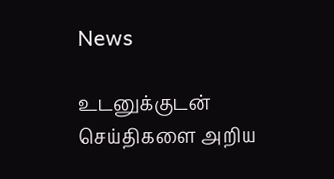News

உடனுக்குடன் செய்திகளை அறிய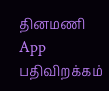தினமணி App பதிவிறக்கம்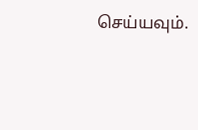செய்யவும்.